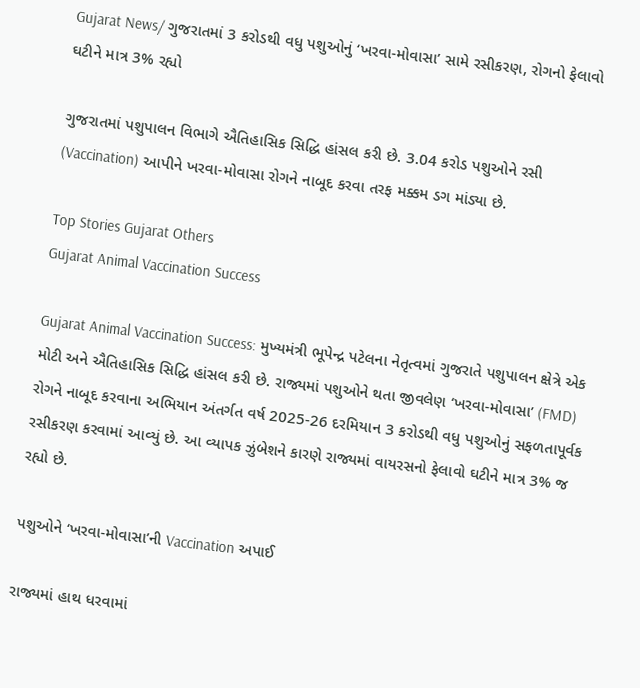Gujarat News/ ગુજરાતમાં 3 કરોડથી વધુ પશુઓનું ‘ખરવા-મોવાસા’ સામે રસીકરણ, રોગનો ફેલાવો ઘટીને માત્ર 3% રહ્યો

ગુજરાતમાં પશુપાલન વિભાગે ઐતિહાસિક સિદ્ધિ હાંસલ કરી છે. 3.04 કરોડ પશુઓને રસી (Vaccination) આપીને ખરવા-મોવાસા રોગને નાબૂદ કરવા તરફ મક્કમ ડગ માંડ્યા છે.

Top Stories Gujarat Others
Gujarat Animal Vaccination Success

Gujarat Animal Vaccination Success: મુખ્યમંત્રી ભૂપેન્દ્ર પટેલના નેતૃત્વમાં ગુજરાતે પશુપાલન ક્ષેત્રે એક મોટી અને ઐતિહાસિક સિદ્ધિ હાંસલ કરી છે. રાજ્યમાં પશુઓને થતા જીવલેણ ‘ખરવા-મોવાસા’ (FMD) રોગને નાબૂદ કરવાના અભિયાન અંતર્ગત વર્ષ 2025-26 દરમિયાન 3 કરોડથી વધુ પશુઓનું સફળતાપૂર્વક રસીકરણ કરવામાં આવ્યું છે. આ વ્યાપક ઝુંબેશને કારણે રાજ્યમાં વાયરસનો ફેલાવો ઘટીને માત્ર 3% જ રહ્યો છે.

પશુઓને ‘ખરવા-મોવાસા’ની Vaccination અપાઈ

રાજ્યમાં હાથ ધરવામાં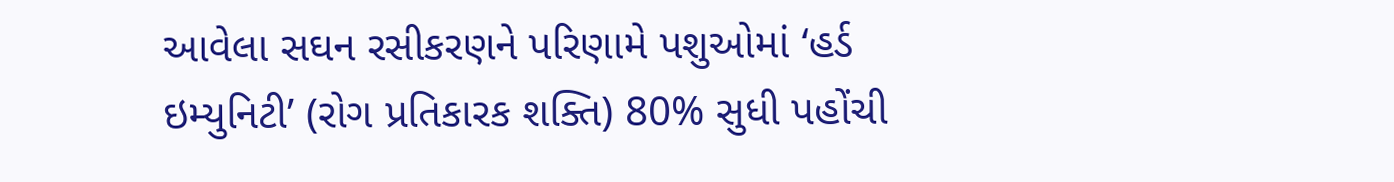આવેલા સઘન રસીકરણને પરિણામે પશુઓમાં ‘હર્ડ ઇમ્યુનિટી’ (રોગ પ્રતિકારક શક્તિ) 80% સુધી પહોંચી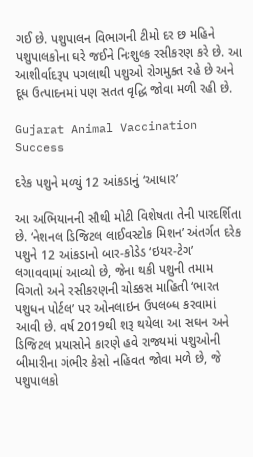ગઈ છે. પશુપાલન વિભાગની ટીમો દર છ મહિને પશુપાલકોના ઘરે જઈને નિઃશુલ્ક રસીકરણ કરે છે. આ આશીર્વાદરૂપ પગલાથી પશુઓ રોગમુક્ત રહે છે અને દૂધ ઉત્પાદનમાં પણ સતત વૃદ્ધિ જોવા મળી રહી છે.

Gujarat Animal Vaccination Success

દરેક પશુને મળ્યું 12 આંકડાનું ‘આધાર’

આ અભિયાનની સૌથી મોટી વિશેષતા તેની પારદર્શિતા છે. ‘નેશનલ ડિજિટલ લાઈવસ્ટોક મિશન’ અંતર્ગત દરેક પશુને 12 આંકડાનો બાર-કોડેડ ‘ઇયર-ટેગ’ લગાવવામાં આવ્યો છે, જેના થકી પશુની તમામ વિગતો અને રસીકરણની ચોક્કસ માહિતી ‘ભારત પશુધન પોર્ટલ’ પર ઓનલાઇન ઉપલબ્ધ કરવામાં આવી છે. વર્ષ 2019થી શરૂ થયેલા આ સઘન અને ડિજિટલ પ્રયાસોને કારણે હવે રાજ્યમાં પશુઓની બીમારીના ગંભીર કેસો નહિવત જોવા મળે છે, જે પશુપાલકો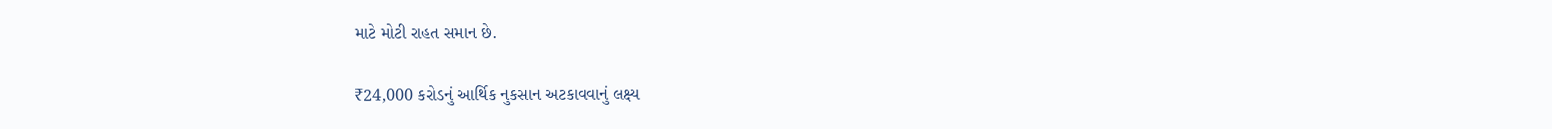માટે મોટી રાહત સમાન છે.

₹24,000 કરોડનું આર્થિક નુકસાન અટકાવવાનું લક્ષ્ય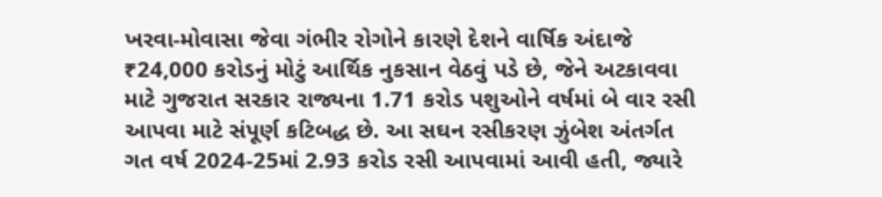ખરવા-મોવાસા જેવા ગંભીર રોગોને કારણે દેશને વાર્ષિક અંદાજે ₹24,000 કરોડનું મોટું આર્થિક નુકસાન વેઠવું પડે છે, જેને અટકાવવા માટે ગુજરાત સરકાર રાજ્યના 1.71 કરોડ પશુઓને વર્ષમાં બે વાર રસી આપવા માટે સંપૂર્ણ કટિબદ્ધ છે. આ સઘન રસીકરણ ઝુંબેશ અંતર્ગત ગત વર્ષ 2024-25માં 2.93 કરોડ રસી આપવામાં આવી હતી, જ્યારે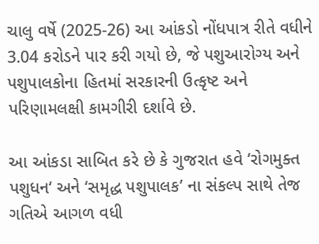ચાલુ વર્ષે (2025-26) આ આંકડો નોંધપાત્ર રીતે વધીને 3.04 કરોડને પાર કરી ગયો છે, જે પશુઆરોગ્ય અને પશુપાલકોના હિતમાં સરકારની ઉત્કૃષ્ટ અને પરિણામલક્ષી કામગીરી દર્શાવે છે.

આ આંકડા સાબિત કરે છે કે ગુજરાત હવે ‘રોગમુક્ત પશુધન‘ અને ‘સમૃદ્ધ પશુપાલક’ ના સંકલ્પ સાથે તેજ ગતિએ આગળ વધી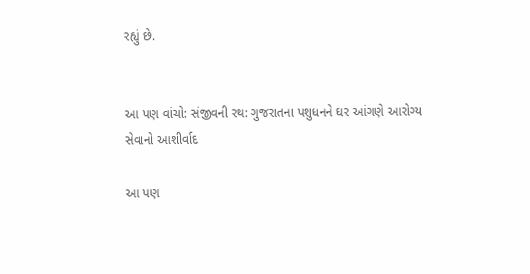રહ્યું છે.


આ પણ વાંચો: સંજીવની રથ: ગુજરાતના પશુધનને ઘર આંગણે આરોગ્ય સેવાનો આશીર્વાદ

આ પણ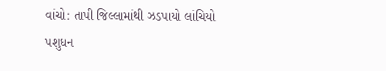વાંચો: તાપી જિલ્લામાંથી ઝડપાયો લાંચિયો પશુધન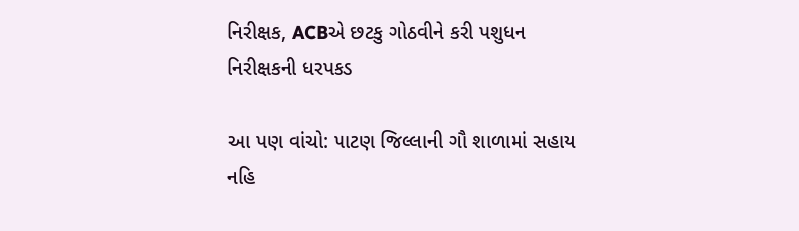નિરીક્ષક, ACBએ છટકુ ગોઠવીને કરી પશુધન નિરીક્ષકની ધરપકડ

આ પણ વાંચો: પાટણ જિલ્લાની ગૌ શાળામાં સહાય નહિ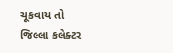ચૂકવાય તો જિલ્લા કલેક્ટર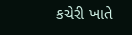કચેરી ખાતે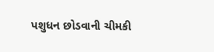પશુધન છોડવાની ચીમકી